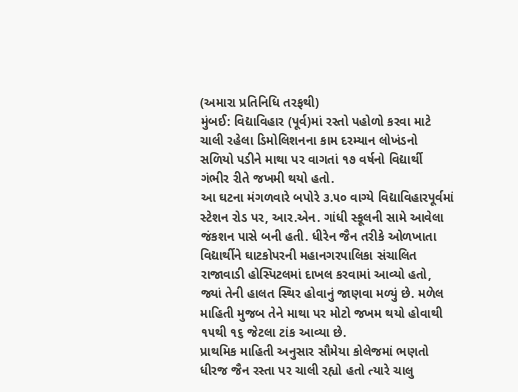(અમારા પ્રતિનિધિ તરફથી)
મુંબઈ: વિદ્યાવિહાર (પૂર્વ)માં રસ્તો પહોળો કરવા માટે ચાલી રહેલા ડિમોલિશનના કામ દરમ્યાન લોખંડનો સળિયો પડીને માથા પર વાગતાં ૧૭ વર્ષનો વિદ્યાર્થી ગંભીર રીતે જખમી થયો હતો.
આ ઘટના મંગળવારે બપોરે ૩.૫૦ વાગ્યે વિદ્યાવિહારપૂર્વમાં સ્ટેશન રોડ પર, આર.એન. ગાંધી સ્કૂલની સામે આવેલા જંકશન પાસે બની હતી. ધીરેન જૈન તરીકે ઓળખાતા વિદ્યાર્થીને ઘાટકોપરની મહાનગરપાલિકા સંચાલિત રાજાવાડી હોસ્પિટલમાં દાખલ કરવામાં આવ્યો હતો, જ્યાં તેની હાલત સ્થિર હોવાનું જાણવા મળ્યું છે. મળેલ માહિતી મુજબ તેને માથા પર મોટો જખમ થયો હોવાથી ૧૫થી ૧૬ જેટલા ટાંક આવ્યા છે.
પ્રાથમિક માહિતી અનુસાર સૌમેયા કોલેજમાં ભણતો ધીરજ જૈન રસ્તા પર ચાલી રહ્યો હતો ત્યારે ચાલુ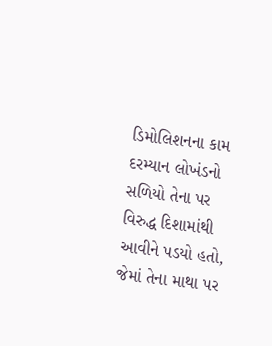ડિમોલિશનના કામ દરમ્યાન લોખંડનો સળિયો તેના પર વિરુદ્ધ દિશામાંથી આવીને પડયો હતો, જેમાં તેના માથા પર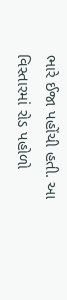ભારે ઈજા પહોંચી હતી. આ વિસ્તારમાં રોડ પહોળો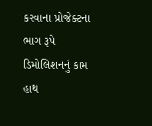કરવાના પ્રોજેક્ટના ભાગ રૂપે ડિમોલિશનનું કામ હાથ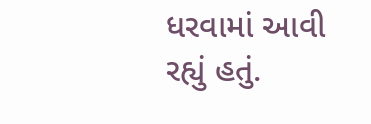ધરવામાં આવી રહ્યું હતું.